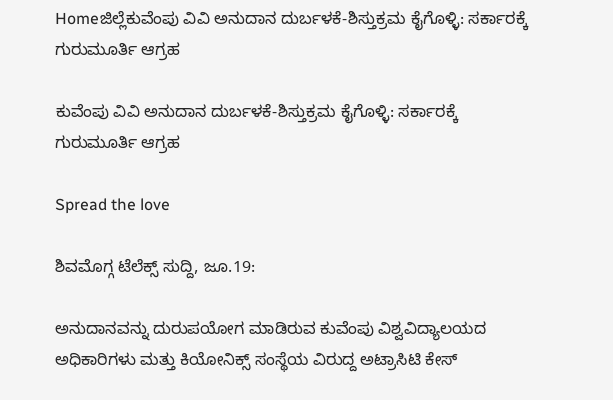Homeಜಿಲ್ಲೆಕುವೆಂಪು ವಿವಿ ಅನುದಾನ ದುರ್ಬಳಕೆ-ಶಿಸ್ತುಕ್ರಮ ಕೈಗೊಳ್ಳಿ: ಸರ್ಕಾರಕ್ಕೆ ಗುರುಮೂರ್ತಿ ಆಗ್ರಹ

ಕುವೆಂಪು ವಿವಿ ಅನುದಾನ ದುರ್ಬಳಕೆ-ಶಿಸ್ತುಕ್ರಮ ಕೈಗೊಳ್ಳಿ: ಸರ್ಕಾರಕ್ಕೆ ಗುರುಮೂರ್ತಿ ಆಗ್ರಹ

Spread the love

ಶಿವಮೊಗ್ಗ ಟೆಲೆಕ್ಸ್ ಸುದ್ದಿ, ಜೂ.19:

ಅನುದಾನವನ್ನು ದುರುಪಯೋಗ ಮಾಡಿರುವ ಕುವೆಂಪು ವಿಶ್ವವಿದ್ಯಾಲಯದ ಅಧಿಕಾರಿಗಳು ಮತ್ತು ಕಿಯೋನಿಕ್ಸ್ ಸಂಸ್ಥೆಯ ವಿರುದ್ದ ಅಟ್ರಾಸಿಟಿ ಕೇಸ್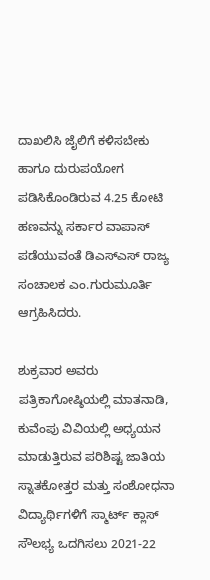ದಾಖಲಿಸಿ ಜೈಲಿಗೆ ಕಳಿಸಬೇಕು ಹಾಗೂ ದುರುಪಯೋಗ ಪಡಿಸಿಕೊಂಡಿರುವ 4.25 ಕೋಟಿ ಹಣವನ್ನು ಸರ್ಕಾರ ವಾಪಾಸ್ ಪಡೆಯುವಂತೆ ಡಿಎಸ್‌ಎಸ್ ರಾಜ್ಯ ಸಂಚಾಲಕ ಎಂ.ಗುರುಮೂರ್ತಿ ಆಗ್ರಹಿಸಿದರು.

ಶುಕ್ರವಾರ ಅವರು ಪತ್ರಿಕಾಗೋಷ್ಠಿಯಲ್ಲಿ ಮಾತನಾಡಿ, ಕುವೆಂಪು ವಿವಿಯಲ್ಲಿ ಅಧ್ಯಯನ ಮಾಡುತ್ತಿರುವ ಪರಿಶಿಷ್ಟ ಜಾತಿಯ ಸ್ನಾತಕೋತ್ತರ ಮತ್ತು ಸಂಶೋಧನಾ ವಿದ್ಯಾರ್ಥಿಗಳಿಗೆ ಸ್ಮಾರ್ಟ್ ಕ್ಲಾಸ್ ಸೌಲಭ್ಯ ಒದಗಿಸಲು 2021-22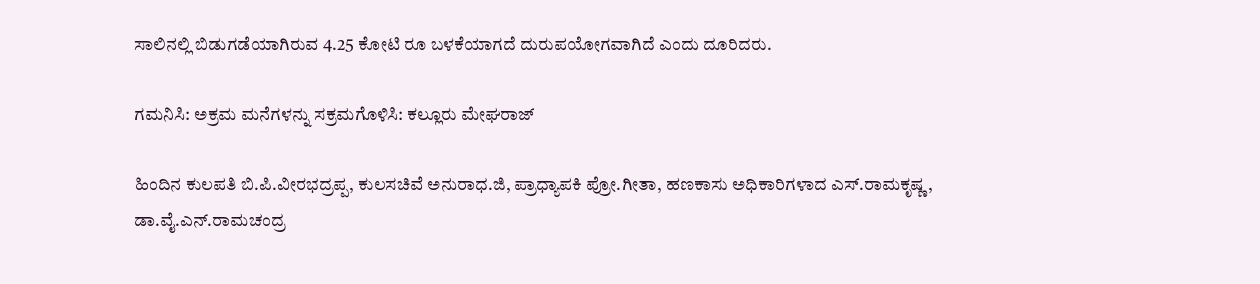ಸಾಲಿನಲ್ಲಿ ಬಿಡುಗಡೆಯಾಗಿರುವ 4.25 ಕೋಟಿ ರೂ ಬಳಕೆಯಾಗದೆ ದುರುಪಯೋಗವಾಗಿದೆ ಎಂದು ದೂರಿದರು.

ಗಮನಿಸಿ: ಅಕ್ರಮ ಮನೆಗಳನ್ನು ಸಕ್ರಮಗೊಳಿಸಿ: ಕಲ್ಲೂರು ಮೇಘರಾಜ್

ಹಿಂದಿನ ಕುಲಪತಿ ಬಿ.ಪಿ.ವೀರಭದ್ರಪ್ಪ, ಕುಲಸಚಿವೆ ಅನುರಾಧ.ಜಿ, ಪ್ರಾಧ್ಯಾಪಕಿ ಪ್ರೋ.ಗೀತಾ, ಹಣಕಾಸು ಅಧಿಕಾರಿಗಳಾದ ಎಸ್.ರಾಮಕೃಷ್ಣ, ಡಾ.ವೈ.ಎನ್.ರಾಮಚಂದ್ರ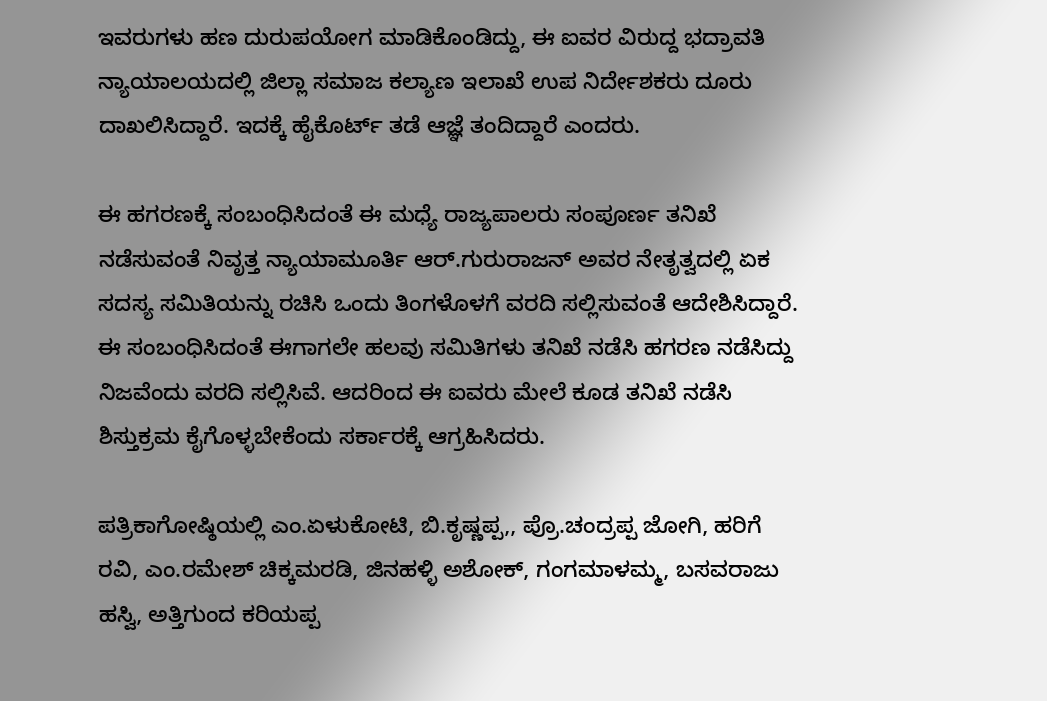ಇವರುಗಳು ಹಣ ದುರುಪಯೋಗ ಮಾಡಿಕೊಂಡಿದ್ದು, ಈ ಐವರ ವಿರುದ್ದ ಭದ್ರಾವತಿ ನ್ಯಾಯಾಲಯದಲ್ಲಿ ಜಿಲ್ಲಾ ಸಮಾಜ ಕಲ್ಯಾಣ ಇಲಾಖೆ ಉಪ ನಿರ್ದೇಶಕರು ದೂರು ದಾಖಲಿಸಿದ್ದಾರೆ. ಇದಕ್ಕೆ ಹೈಕೊರ್ಟ್ ತಡೆ ಆಜ್ಞೆ ತಂದಿದ್ದಾರೆ ಎಂದರು.

ಈ ಹಗರಣಕ್ಕೆ ಸಂಬಂಧಿಸಿದಂತೆ ಈ ಮಧ್ಯೆ ರಾಜ್ಯಪಾಲರು ಸಂಪೂರ್ಣ ತನಿಖೆ ನಡೆಸುವಂತೆ ನಿವೃತ್ತ ನ್ಯಾಯಾಮೂರ್ತಿ ಆರ್.ಗುರುರಾಜನ್ ಅವರ ನೇತೃತ್ವದಲ್ಲಿ ಏಕ ಸದಸ್ಯ ಸಮಿತಿಯನ್ನು ರಚಿಸಿ ಒಂದು ತಿಂಗಳೊಳಗೆ ವರದಿ ಸಲ್ಲಿಸುವಂತೆ ಆದೇಶಿಸಿದ್ದಾರೆ. ಈ ಸಂಬಂಧಿಸಿದಂತೆ ಈಗಾಗಲೇ ಹಲವು ಸಮಿತಿಗಳು ತನಿಖೆ ನಡೆಸಿ ಹಗರಣ ನಡೆಸಿದ್ದು ನಿಜವೆಂದು ವರದಿ ಸಲ್ಲಿಸಿವೆ. ಆದರಿಂದ ಈ ಐವರು ಮೇಲೆ ಕೂಡ ತನಿಖೆ ನಡೆಸಿ ಶಿಸ್ತುಕ್ರಮ ಕೈಗೊಳ್ಳಬೇಕೆಂದು ಸರ್ಕಾರಕ್ಕೆ ಆಗ್ರಹಿಸಿದರು.

ಪತ್ರಿಕಾಗೋಷ್ಠಿಯಲ್ಲಿ ಎಂ.ಏಳುಕೋಟಿ, ಬಿ.ಕೃಷ್ಣಪ್ಪ,, ಪ್ರೊ.ಚಂದ್ರಪ್ಪ ಜೋಗಿ, ಹರಿಗೆ ರವಿ, ಎಂ.ರಮೇಶ್ ಚಿಕ್ಕಮರಡಿ, ಜಿನಹಳ್ಳಿ ಅಶೋಕ್, ಗಂಗಮಾಳಮ್ಮ, ಬಸವರಾಜು ಹಸ್ವಿ, ಅತ್ತಿಗುಂದ ಕರಿಯಪ್ಪ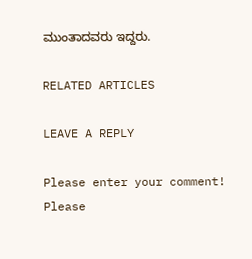ಮುಂತಾದವರು ಇದ್ದರು.

RELATED ARTICLES

LEAVE A REPLY

Please enter your comment!
Please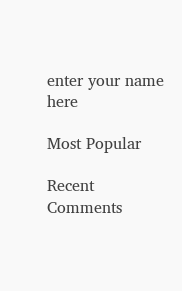enter your name here

Most Popular

Recent Comments